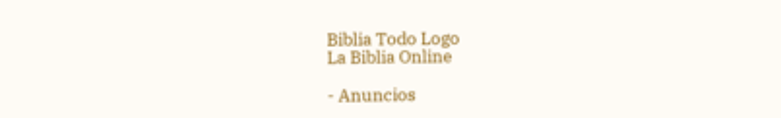Biblia Todo Logo
La Biblia Online

- Anuncios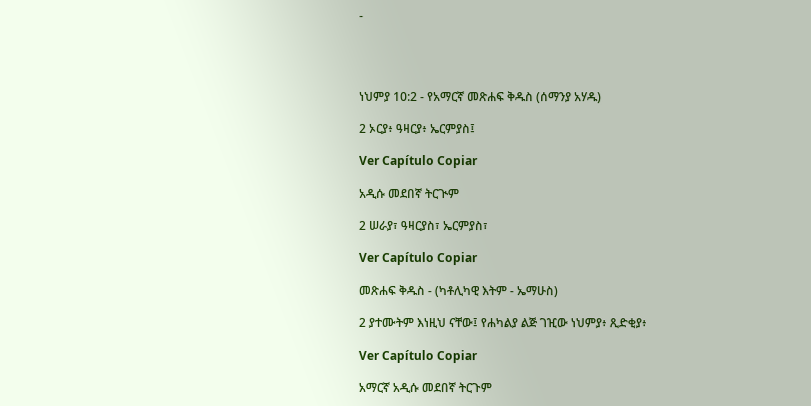-




ነህምያ 10:2 - የአማርኛ መጽሐፍ ቅዱስ (ሰማንያ አሃዱ)

2 ኦርያ፥ ዓዛርያ፥ ኤርምያስ፤

Ver Capítulo Copiar

አዲሱ መደበኛ ትርጒም

2 ሠራያ፣ ዓዛርያስ፣ ኤርምያስ፣

Ver Capítulo Copiar

መጽሐፍ ቅዱስ - (ካቶሊካዊ እትም - ኤማሁስ)

2 ያተሙትም እነዚህ ናቸው፤ የሐካልያ ልጅ ገዢው ነህምያ፥ ጺድቂያ፥

Ver Capítulo Copiar

አማርኛ አዲሱ መደበኛ ትርጉም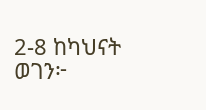2-8 ከካህናት ወገን፦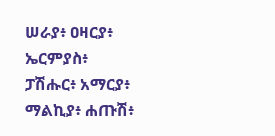ሠራያ፥ ዐዛርያ፥ ኤርምያስ፥ ፓሽሑር፥ አማርያ፥ ማልኪያ፥ ሐጡሽ፥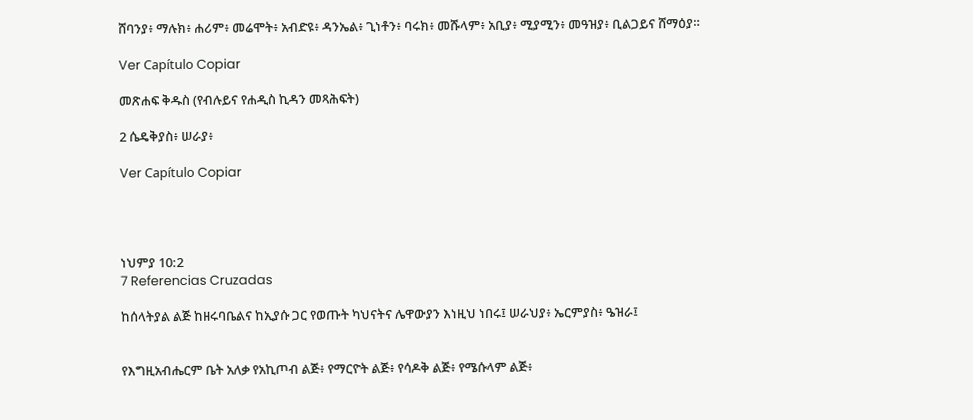ሸባንያ፥ ማሉክ፥ ሐሪም፥ መሬሞት፥ አብድዩ፥ ዳንኤል፥ ጊነቶን፥ ባሩክ፥ መሹላም፥ አቢያ፥ ሚያሚን፥ መዓዝያ፥ ቢልጋይና ሸማዕያ።

Ver Capítulo Copiar

መጽሐፍ ቅዱስ (የብሉይና የሐዲስ ኪዳን መጻሕፍት)

2 ሴዴቅያስ፥ ሠራያ፥

Ver Capítulo Copiar




ነህምያ 10:2
7 Referencias Cruzadas

ከሰላትያል ልጅ ከዘሩባቤልና ከኢያሱ ጋር የወጡት ካህናትና ሌዋውያን እነዚህ ነበሩ፤ ሠራህያ፥ ኤርምያስ፥ ዔዝራ፤


የእግዚአብሔርም ቤት አለቃ የአኪጦብ ልጅ፥ የማርዮት ልጅ፥ የሳዶቅ ልጅ፥ የሜሱላም ልጅ፥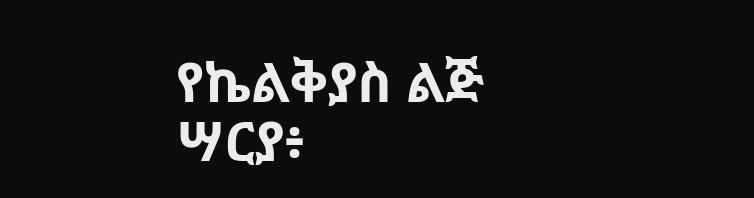የኬልቅያስ ልጅ ሣርያ፥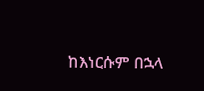ከእነርሱም በኋላ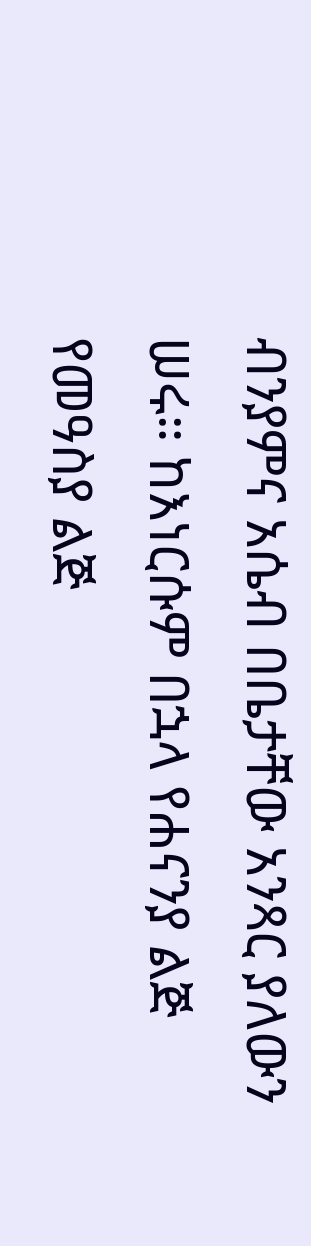ብንያምና አሴብ በቤታቸው አንጻር ያለውን ሠሩ። ከእነርሱም በኋላ የሐናንያ ልጅ የመዓስያ ልጅ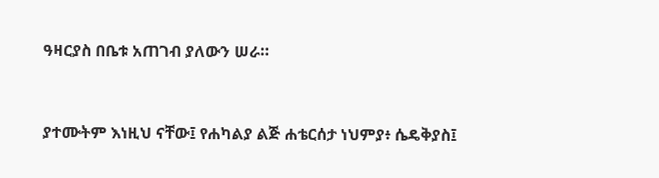ዓዛርያስ በቤቱ አጠገብ ያለውን ሠራ።


ያተሙትም እነዚህ ናቸው፤ የሐካልያ ልጅ ሐቴርሰታ ነህምያ፥ ሴዴቅያስ፤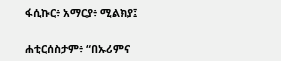ፋሲኩር፥ አማርያ፥ ሚልክያ፤


ሐቲርሰስታም፥ “በኡሪምና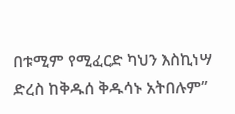በቱሚም የሚፈርድ ካህን እስኪነሣ ድረስ ከቅዱሰ ቅዱሳኑ አትበሉም”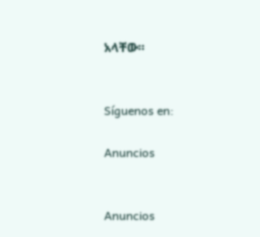አላቸው።


Síguenos en:

Anuncios


Anuncios